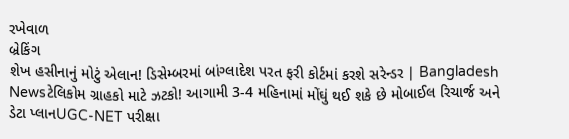રખેવાળ
બ્રેકિંગ
શેખ હસીનાનું મોટું એલાન! ડિસેમ્બરમાં બાંગ્લાદેશ પરત ફરી કોર્ટમાં કરશે સરેન્ડર | Bangladesh Newsટેલિકોમ ગ્રાહકો માટે ઝટકો! આગામી 3-4 મહિનામાં મોંઘું થઈ શકે છે મોબાઈલ રિચાર્જ અને ડેટા પ્લાનUGC-NET પરીક્ષા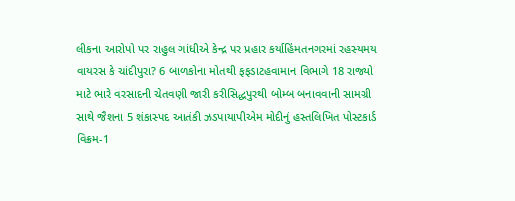લીકના આરોપો પર રાહુલ ગાંધીએ કેન્દ્ર પર પ્રહાર કર્યાહિંમતનગરમાં રહસ્યમય વાયરસ કે ચાંદીપુરા? 6 બાળકોના મોતથી ફફડાટહવામાન વિભાગે 18 રાજ્યો માટે ભારે વરસાદની ચેતવણી જારી કરીસિદ્ધપુરથી બોમ્બ બનાવવાની સામગ્રી સાથે જૈશના 5 શંકાસ્પદ આતંકી ઝડપાયાપીએમ મોદીનું હસ્તલિખિત પોસ્ટકાર્ડ વિક્રમ-1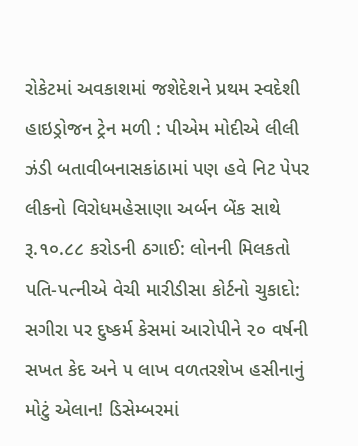રોકેટમાં અવકાશમાં જશેદેશને પ્રથમ સ્વદેશી હાઇડ્રોજન ટ્રેન મળી : પીએમ મોદીએ લીલી ઝંડી બતાવીબનાસકાંઠામાં પણ હવે નિટ પેપર લીકનો વિરોધમહેસાણા અર્બન બેંક સાથે રૂ.૧૦.૮૮ કરોડની ઠગાઈ: લોનની મિલકતો પતિ-પત્નીએ વેચી મારીડીસા કોર્ટનો ચુકાદો: સગીરા પર દુષ્કર્મ કેસમાં આરોપીને ૨૦ વર્ષની સખત કેદ અને ૫ લાખ વળતરશેખ હસીનાનું મોટું એલાન! ડિસેમ્બરમાં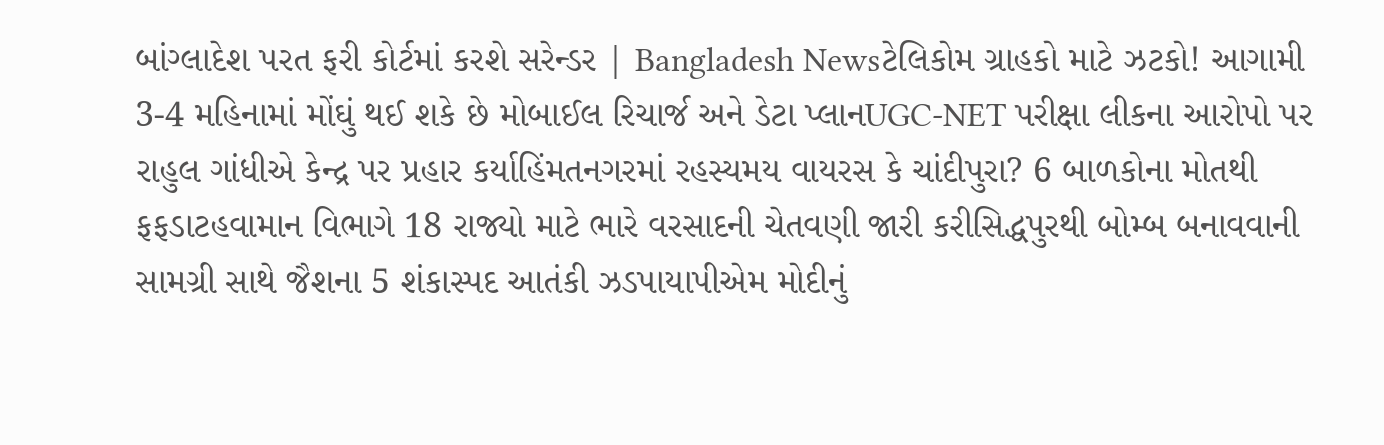બાંગ્લાદેશ પરત ફરી કોર્ટમાં કરશે સરેન્ડર | Bangladesh Newsટેલિકોમ ગ્રાહકો માટે ઝટકો! આગામી 3-4 મહિનામાં મોંઘું થઈ શકે છે મોબાઈલ રિચાર્જ અને ડેટા પ્લાનUGC-NET પરીક્ષા લીકના આરોપો પર રાહુલ ગાંધીએ કેન્દ્ર પર પ્રહાર કર્યાહિંમતનગરમાં રહસ્યમય વાયરસ કે ચાંદીપુરા? 6 બાળકોના મોતથી ફફડાટહવામાન વિભાગે 18 રાજ્યો માટે ભારે વરસાદની ચેતવણી જારી કરીસિદ્ધપુરથી બોમ્બ બનાવવાની સામગ્રી સાથે જૈશના 5 શંકાસ્પદ આતંકી ઝડપાયાપીએમ મોદીનું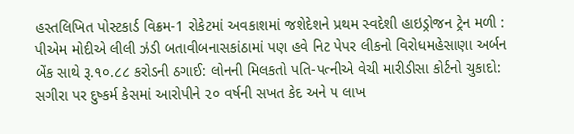હસ્તલિખિત પોસ્ટકાર્ડ વિક્રમ-1 રોકેટમાં અવકાશમાં જશેદેશને પ્રથમ સ્વદેશી હાઇડ્રોજન ટ્રેન મળી : પીએમ મોદીએ લીલી ઝંડી બતાવીબનાસકાંઠામાં પણ હવે નિટ પેપર લીકનો વિરોધમહેસાણા અર્બન બેંક સાથે રૂ.૧૦.૮૮ કરોડની ઠગાઈ: લોનની મિલકતો પતિ-પત્નીએ વેચી મારીડીસા કોર્ટનો ચુકાદો: સગીરા પર દુષ્કર્મ કેસમાં આરોપીને ૨૦ વર્ષની સખત કેદ અને ૫ લાખ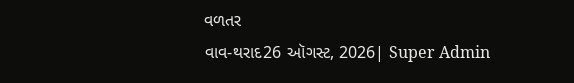વળતર
વાવ-થરાદ26 ઑગસ્ટ, 2026| Super Admin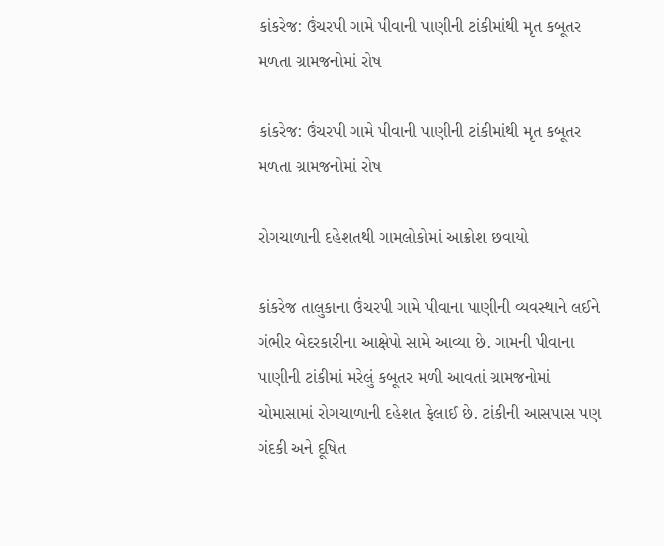કાંકરેજ: ઉંચરપી ગામે પીવાની પાણીની ટાંકીમાંથી મૃત કબૂતર મળતા ગ્રામજનોમાં રોષ

કાંકરેજ: ઉંચરપી ગામે પીવાની પાણીની ટાંકીમાંથી મૃત કબૂતર મળતા ગ્રામજનોમાં રોષ

રોગચાળાની દહેશતથી ગામલોકોમાં આક્રોશ છવાયો

કાંકરેજ તાલુકાના ઉંચરપી ગામે પીવાના પાણીની વ્યવસ્થાને લઈને ગંભીર બેદરકારીના આક્ષેપો સામે આવ્યા છે. ગામની પીવાના પાણીની ટાંકીમાં મરેલું કબૂતર મળી આવતાં ગ્રામજનોમાં ચોમાસામાં રોગચાળાની દહેશત ફેલાઈ છે. ટાંકીની આસપાસ પણ ગંદકી અને દૂષિત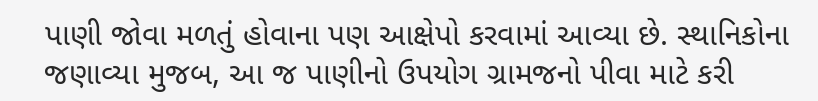પાણી જોવા મળતું હોવાના પણ આક્ષેપો કરવામાં આવ્યા છે. સ્થાનિકોના જણાવ્યા મુજબ, આ જ પાણીનો ઉપયોગ ગ્રામજનો પીવા માટે કરી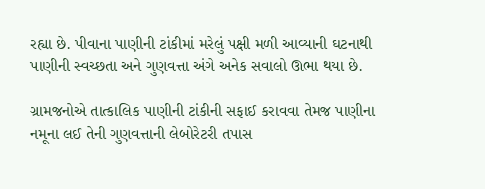રહ્યા છે. પીવાના પાણીની ટાંકીમાં મરેલું પક્ષી મળી આવ્યાની ઘટનાથી પાણીની સ્વચ્છતા અને ગુણવત્તા અંગે અનેક સવાલો ઊભા થયા છે.

ગ્રામજનોએ તાત્કાલિક પાણીની ટાંકીની સફાઈ કરાવવા તેમજ પાણીના નમૂના લઈ તેની ગુણવત્તાની લેબોરેટરી તપાસ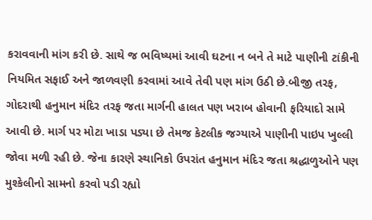કરાવવાની માંગ કરી છે. સાથે જ ભવિષ્યમાં આવી ઘટના ન બને તે માટે પાણીની ટાંકીની નિયમિત સફાઈ અને જાળવણી કરવામાં આવે તેવી પણ માંગ ઉઠી છે.બીજી તરફ, ગોદરાથી હનુમાન મંદિર તરફ જતા માર્ગની હાલત પણ ખરાબ હોવાની ફરિયાદો સામે આવી છે. માર્ગ પર મોટા ખાડા પડ્યા છે તેમજ કેટલીક જગ્યાએ પાણીની પાઇપ ખુલ્લી જોવા મળી રહી છે. જેના કારણે સ્થાનિકો ઉપરાંત હનુમાન મંદિર જતા શ્રદ્ધાળુઓને પણ મુશ્કેલીનો સામનો કરવો પડી રહ્યો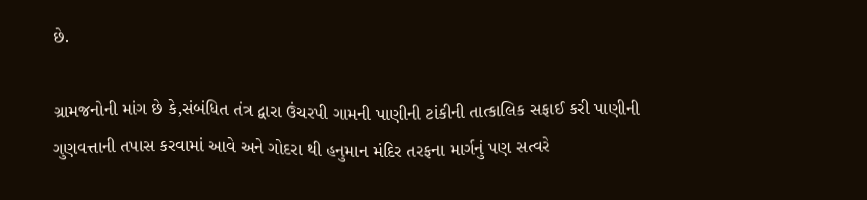છે.

ગ્રામજનોની માંગ છે કે,સંબંધિત તંત્ર દ્વારા ઉંચરપી ગામની પાણીની ટાંકીની તાત્કાલિક સફાઈ કરી પાણીની ગુણવત્તાની તપાસ કરવામાં આવે અને ગોદરા થી હનુમાન મંદિર તરફના માર્ગનું પણ સત્વરે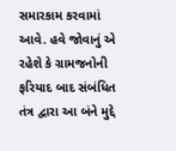સમારકામ કરવામાં આવે. હવે જોવાનું એ રહેશે કે ગ્રામજનોની ફરિયાદ બાદ સંબંધિત તંત્ર દ્વારા આ બંને મુદ્દે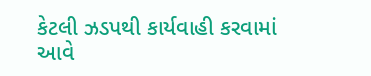કેટલી ઝડપથી કાર્યવાહી કરવામાં આવે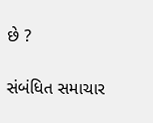છે ?

સંબંધિત સમાચાર